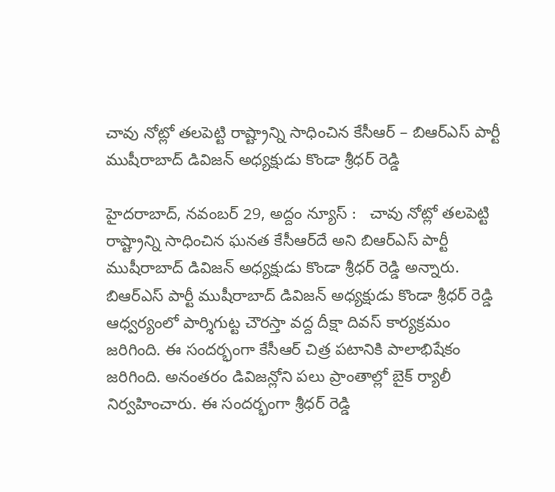చావు నోట్లో తలపెట్టి రాష్ట్రాన్ని సాధించిన కేసీఆర్ – బిఆర్ఎస్ పార్టీ ముషీరాబాద్ డివిజన్ అధ్యక్షుడు కొండా శ్రీధర్ రెడ్డి

హైదరాబాద్, నవంబర్ 29, అద్దం న్యూస్ :   చావు నోట్లో తలపెట్టి రాష్ట్రాన్ని సాధించిన ఘ‌న‌త కేసీఆర్‌దే అని బిఆర్ఎస్ పార్టీ ముషీరాబాద్ డివిజన్ అధ్యక్షుడు కొండా శ్రీధర్ రెడ్డి అన్నారు. బిఆర్ఎస్ పార్టీ ముషీరాబాద్ డివిజన్ అధ్యక్షుడు కొండా శ్రీధర్ రెడ్డి ఆధ్వర్యంలో పార్శిగుట్ట చౌర‌స్తా వ‌ద్ద దీక్షా దివ‌స్ కార్య‌క్ర‌మం జ‌రిగింది. ఈ సందర్భంగా కేసీఆర్ చిత్ర పటానికి పాలాభిషేకం జరిగింది. అనంతరం డివిజన్లోని పలు ప్రాంతాల్లో బైక్ ర్యాలీ నిర్వహించారు. ఈ సందర్భంగా శ్రీధర్ రెడ్డి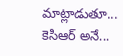మాట్లాడుతూ... కెసిఆర్ అనే...